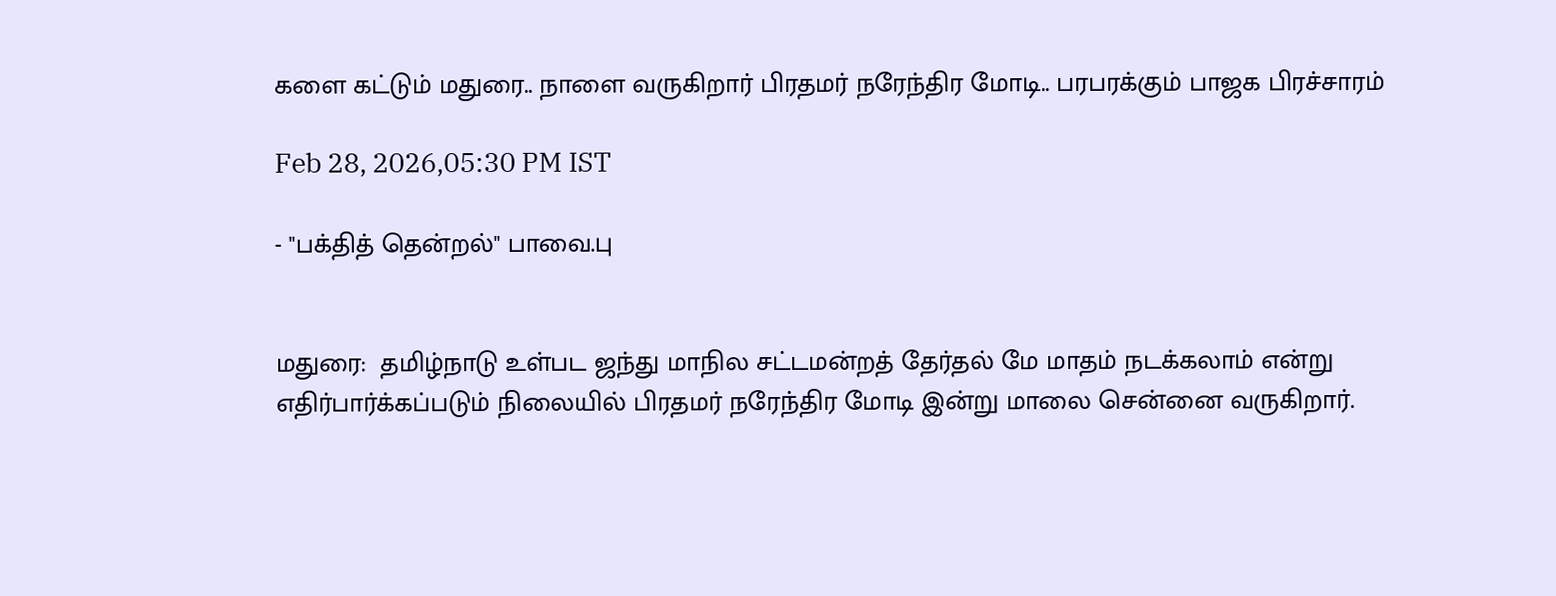களை கட்டும் மதுரை.. நாளை வருகிறார் பிரதமர் நரேந்திர மோடி.. பரபரக்கும் பாஜக பிரச்சாரம்

Feb 28, 2026,05:30 PM IST

- "பக்தித் தென்றல்" பாவை.பு


மதுரை:  தமிழ்நாடு உள்பட ஜந்து மாநில சட்டமன்றத் தேர்தல் மே மாதம் நடக்கலாம் என்று எதிர்பார்க்கப்படும் நிலையில் பிரதமர் நரேந்திர மோடி இன்று மாலை சென்னை வருகிறார்.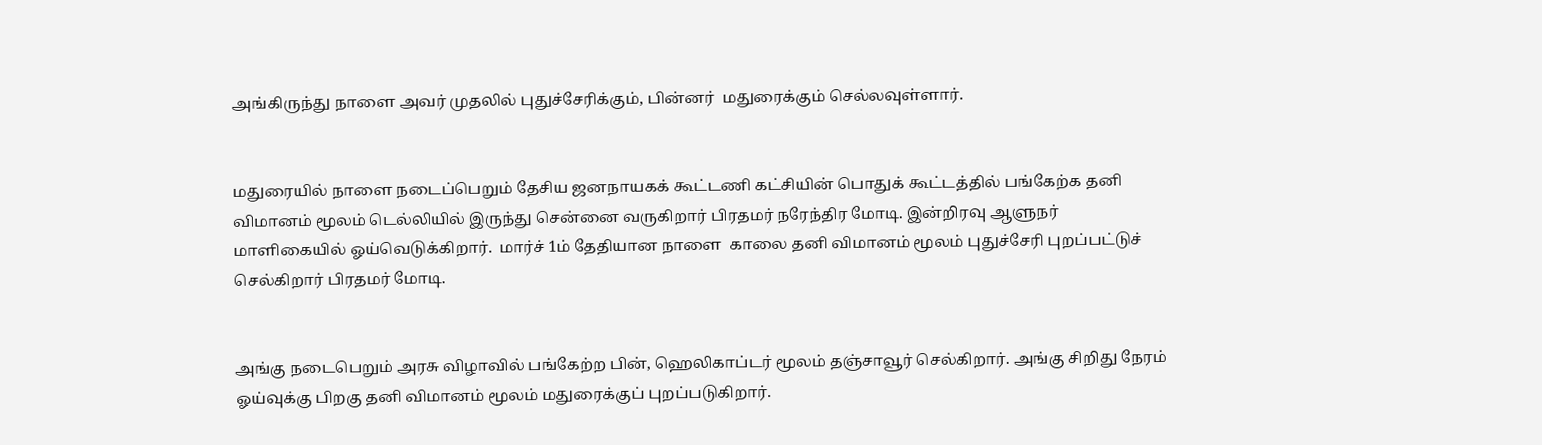அங்கிருந்து நாளை அவர் முதலில் புதுச்சேரிக்கும், பின்னர்  மதுரைக்கும் செல்லவுள்ளார்.


மதுரையில் நாளை நடைப்பெறும் தேசிய ஜனநாயகக் கூட்டணி கட்சியின் பொதுக் கூட்டத்தில் பங்கேற்க தனி விமானம் மூலம் டெல்லியில் இருந்து சென்னை வருகிறார் பிரதமர் நரேந்திர மோடி. இன்றிரவு ஆளுநர் மாளிகையில் ஓய்வெடுக்கிறார்.  மார்ச் 1ம் தேதியான நாளை  காலை தனி விமானம் மூலம் புதுச்சேரி புறப்பட்டுச் செல்கிறார் பிரதமர் மோடி.


அங்கு நடைபெறும் அரசு விழாவில் பங்கேற்ற பின், ஹெலிகாப்டர் மூலம் தஞ்சாவூர் செல்கிறார். அங்கு சிறிது நேரம் ஓய்வுக்கு பிறகு தனி விமானம் மூலம் மதுரைக்குப் புறப்படுகிறார்.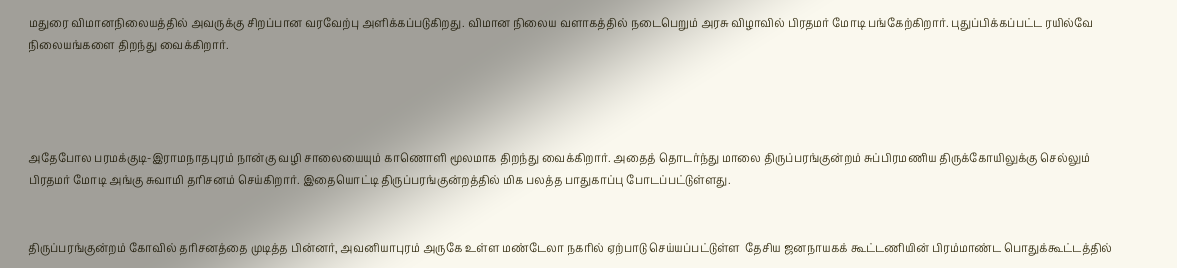மதுரை விமானநிலையத்தில் அவருக்கு சிறப்பான வரவேற்பு அளிக்கப்படுகிறது. விமான நிலைய வளாகத்தில் நடைபெறும் அரசு விழாவில் பிரதமர் மோடி பங்கேற்கிறார். புதுப்பிக்கப்பட்ட ரயில்வே நிலையங்களை திறந்து வைக்கிறார்.




அதேபோல பரமக்குடி-இராமநாதபுரம் நான்கு வழி சாலையையும் காணொளி மூலமாக திறந்து வைக்கிறார். அதைத் தொடர்ந்து மாலை திருப்பரங்குன்றம் சுப்பிரமணிய திருக்கோயிலுக்கு செல்லும் பிரதமர் மோடி அங்கு சுவாமி தரிசனம் செய்கிறார். இதையொட்டி திருப்பரங்குன்றத்தில் மிக பலத்த பாதுகாப்பு போடப்பட்டுள்ளது.


திருப்பரங்குன்றம் கோவில் தரிசனத்தை முடித்த பின்னர், அவனியாபுரம் அருகே உள்ள மண்டேலா நகரில் ஏற்பாடு செய்யப்பட்டுள்ள  தேசிய ஜனநாயகக் கூட்டணியின் பிரம்மாண்ட பொதுக்கூட்டத்தில்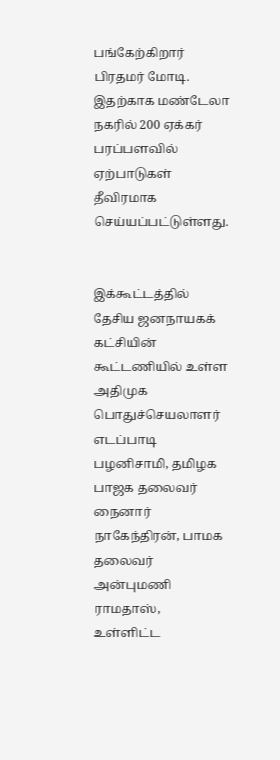பங்கேற்கிறார் பிரதமர் மோடி. இதற்காக மண்டேலா நகரில் 200 ஏக்கர் பரப்பளவில் ஏற்பாடுகள் தீவிரமாக செய்யப்பட்டுள்ளது.


இக்கூட்டத்தில் தேசிய ஜனநாயகக் கட்சியின் கூட்டணியில் உள்ள அதிமுக பொதுச்செயலாளர் எடப்பாடி பழனிசாமி, தமிழக பாஜக தலைவர் நைனார் நாகேந்திரன், பாமக தலைவர் அன்புமணி ராமதாஸ், உள்ளிட்ட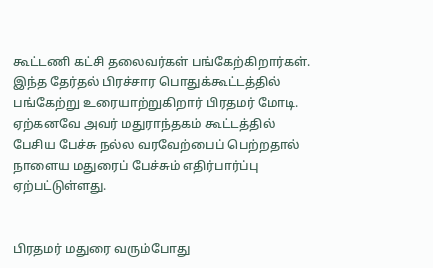கூட்டணி கட்சி தலைவர்கள் பங்கேற்கிறார்கள். இந்த தேர்தல் பிரச்சார பொதுக்கூட்டத்தில் பங்கேற்று உரையாற்றுகிறார் பிரதமர் மோடி. ஏற்கனவே அவர் மதுராந்தகம் கூட்டத்தில் பேசிய பேச்சு நல்ல வரவேற்பைப் பெற்றதால் நாளைய மதுரைப் பேச்சும் எதிர்பார்ப்பு ஏற்பட்டுள்ளது.


பிரதமர் மதுரை வரும்போது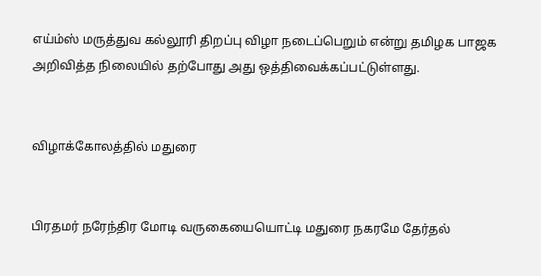எய்ம்ஸ் மருத்துவ கல்லூரி திறப்பு விழா நடைப்பெறும் என்று தமிழக பாஜக அறிவித்த நிலையில் தற்போது அது ஒத்திவைக்கப்பட்டுள்ளது.


விழாக்கோலத்தில் மதுரை


பிரதமர் நரேந்திர மோடி வருகையையொட்டி மதுரை நகரமே தேர்தல்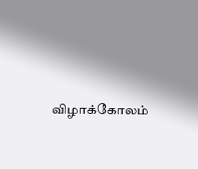விழாக்கோலம்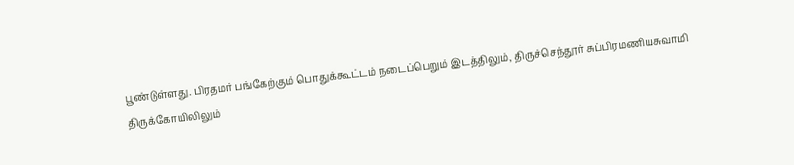பூண்டுள்ளது. பிரதமர் பங்கேற்கும் பொதுக்கூட்டம் நடைப்பெறும் இடத்திலும், திருச்செந்தூர் சுப்பிரமணியசுவாமி திருக்கோயிலிலும்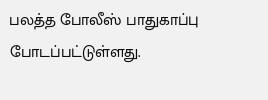பலத்த போலீஸ் பாதுகாப்பு போடப்பட்டுள்ளது.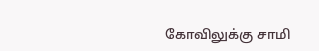கோவிலுக்கு சாமி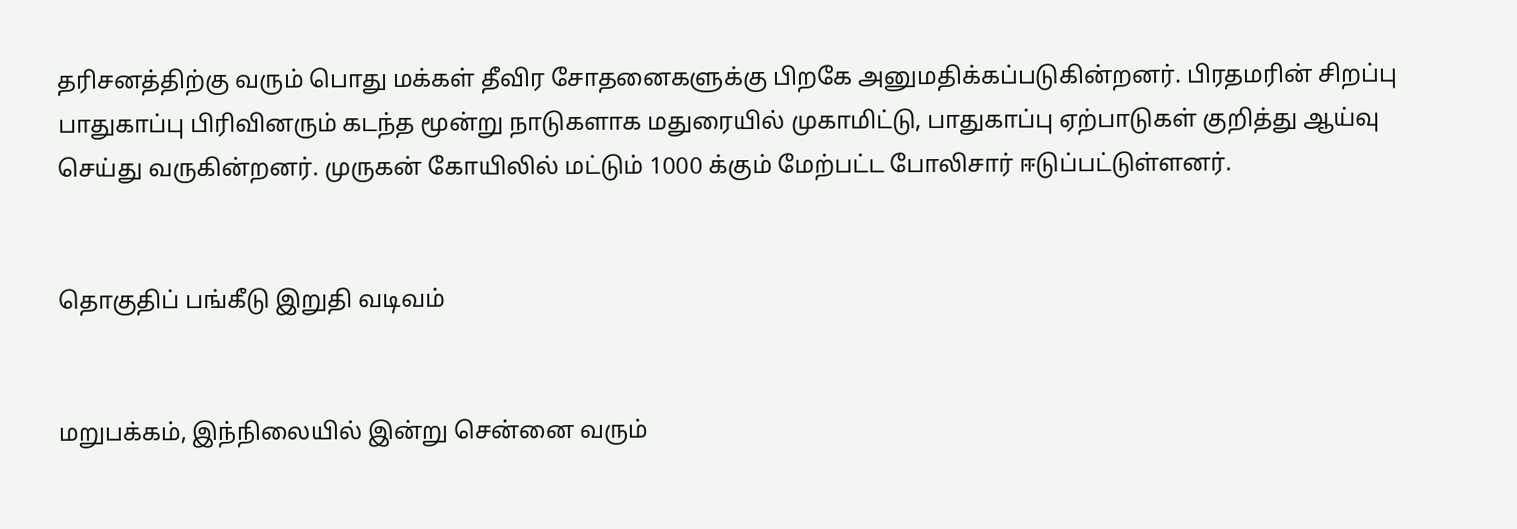தரிசனத்திற்கு வரும் பொது மக்கள் தீவிர சோதனைகளுக்கு பிறகே அனுமதிக்கப்படுகின்றனர். பிரதமரின் சிறப்பு பாதுகாப்பு பிரிவினரும் கடந்த மூன்று நாடுகளாக மதுரையில் முகாமிட்டு, பாதுகாப்பு ஏற்பாடுகள் குறித்து ஆய்வு செய்து வருகின்றனர். முருகன் கோயிலில் மட்டும் 1000 க்கும் மேற்பட்ட போலிசார் ஈடுப்பட்டுள்ளனர்.


தொகுதிப் பங்கீடு இறுதி வடிவம்


மறுபக்கம், இந்நிலையில் இன்று சென்னை வரும்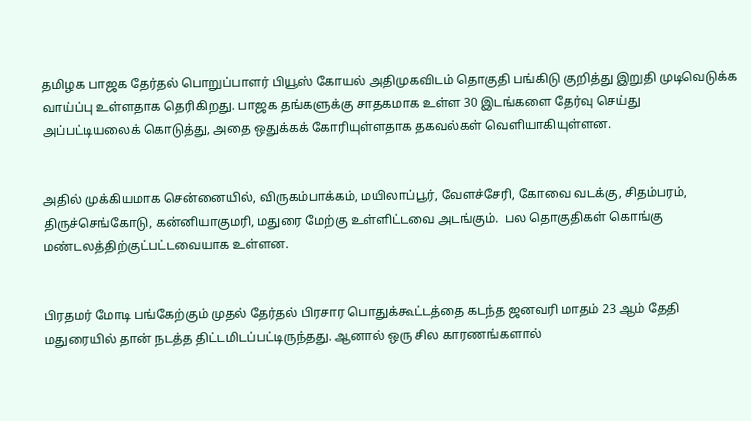தமிழக பாஜக தேர்தல் பொறுப்பாளர் பியூஸ் கோயல் அதிமுகவிடம் தொகுதி பங்கிடு குறித்து இறுதி முடிவெடுக்க வாய்ப்பு உள்ளதாக தெரிகிறது. பாஜக தங்களுக்கு சாதகமாக உள்ள 30 இடங்களை தேர்வு செய்து அப்பட்டியலைக் கொடுத்து, அதை ஒதுக்கக் கோரியுள்ளதாக தகவல்கள் வெளியாகியுள்ளன.


அதில் முக்கியமாக சென்னையில், விருகம்பாக்கம், மயிலாப்பூர், வேளச்சேரி, கோவை வடக்கு, சிதம்பரம், திருச்செங்கோடு, கன்னியாகுமரி, மதுரை மேற்கு உள்ளிட்டவை அடங்கும்.  பல தொகுதிகள் கொங்கு மண்டலத்திற்குட்பட்டவையாக உள்ளன.


பிரதமர் மோடி பங்கேற்கும் முதல் தேர்தல் பிரசார பொதுக்கூட்டத்தை கடந்த ஜனவரி மாதம் 23 ஆம் தேதி மதுரையில் தான் நடத்த திட்டமிடப்பட்டிருந்தது. ஆனால் ஒரு சில காரணங்களால்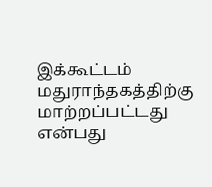இக்கூட்டம் மதுராந்தகத்திற்கு மாற்றப்பட்டது என்பது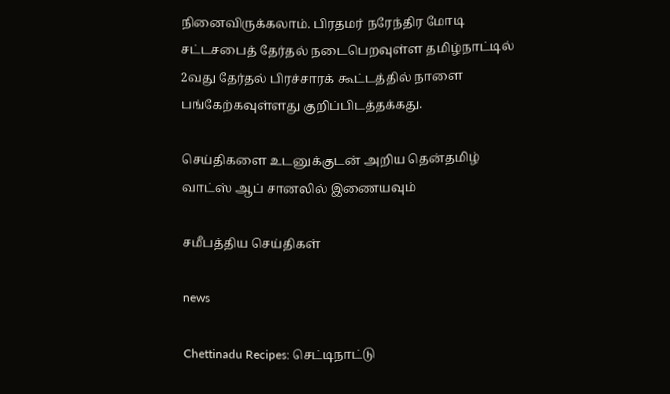நினைவிருக்கலாம். பிரதமர் நரேந்திர மோடி சட்டசபைத் தேர்தல் நடைபெறவுள்ள தமிழ்நாட்டில் 2வது தேர்தல் பிரச்சாரக் கூட்டத்தில் நாளை பங்கேற்கவுள்ளது குறிப்பிடத்தக்கது.

செய்திகளை உடனுக்குடன் அறிய தென்தமிழ் வாட்ஸ் ஆப் சானலில் இணையவும்

சமீபத்திய செய்திகள்

news

Chettinadu Recipes: செட்டிநாட்டு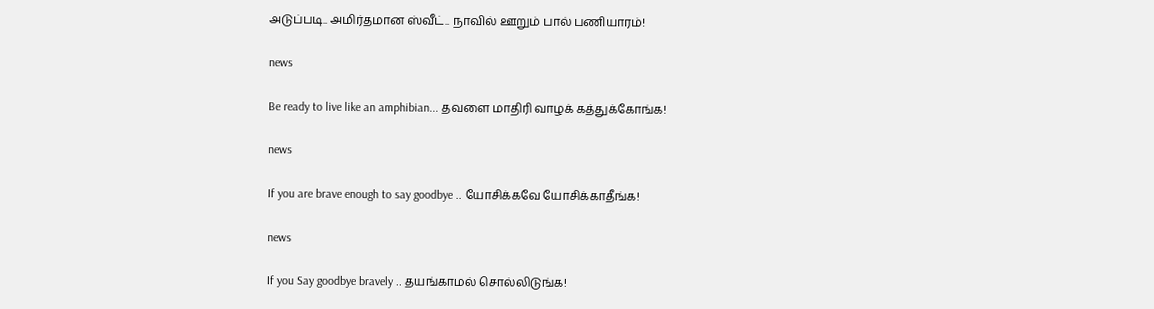அடுப்படி.. அமிர்தமான ஸ்வீட்.. நாவில் ஊறும் பால் பணியாரம்!

news

Be ready to live like an amphibian... தவளை மாதிரி வாழக் கத்துக்கோங்க!

news

If you are brave enough to say goodbye .. யோசிக்கவே யோசிக்காதீங்க!

news

If you Say goodbye bravely .. தயங்காமல் சொல்லிடுங்க!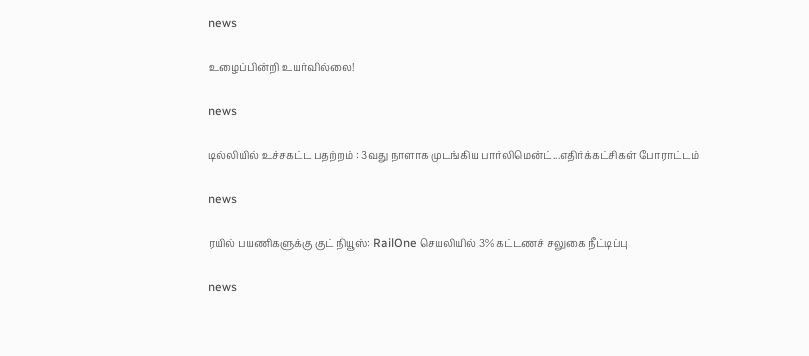news

உழைப்பின்றி உயர்வில்லை!

news

டில்லியில் உச்சகட்ட பதற்றம் : 3வது நாளாக முடங்கிய பார்லிமென்ட்...எதிர்க்கட்சிகள் போராட்டம்

news

ரயில் பயணிகளுக்கு குட் நியூஸ்: RailOne செயலியில் 3% கட்டணச் சலுகை நீட்டிப்பு

news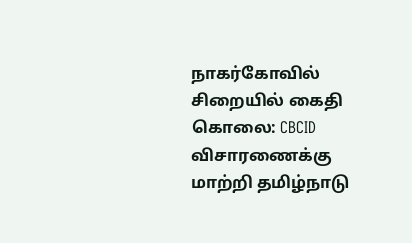நாகர்கோவில் சிறையில் கைதி கொலை: CBCID விசாரணைக்கு மாற்றி தமிழ்நாடு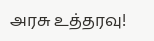அரசு உத்தரவு!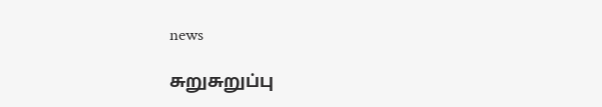news

சுறுசுறுப்பு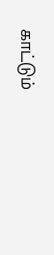காட்டும்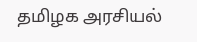தமிழக அரசியல்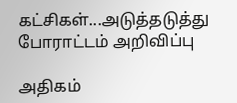கட்சிகள்...அடுத்தடுத்து போராட்டம் அறிவிப்பு

அதிகம்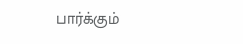பார்க்கும்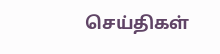செய்திகள்